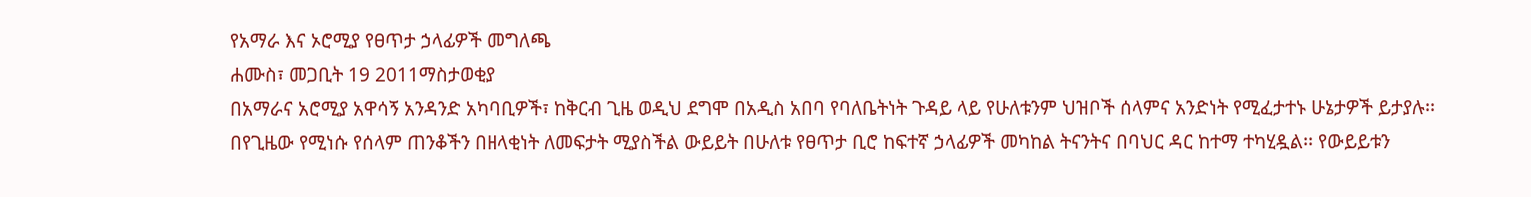የአማራ እና ኦሮሚያ የፀጥታ ኃላፊዎች መግለጫ
ሐሙስ፣ መጋቢት 19 2011ማስታወቂያ
በአማራና አሮሚያ አዋሳኝ አንዳንድ አካባቢዎች፣ ከቅርብ ጊዜ ወዲህ ደግሞ በአዲስ አበባ የባለቤትነት ጉዳይ ላይ የሁለቱንም ህዝቦች ሰላምና አንድነት የሚፈታተኑ ሁኔታዎች ይታያሉ፡፡ በየጊዜው የሚነሱ የሰላም ጠንቆችን በዘላቂነት ለመፍታት ሚያስችል ውይይት በሁለቱ የፀጥታ ቢሮ ከፍተኛ ኃላፊዎች መካከል ትናንትና በባህር ዳር ከተማ ተካሂዷል፡፡ የውይይቱን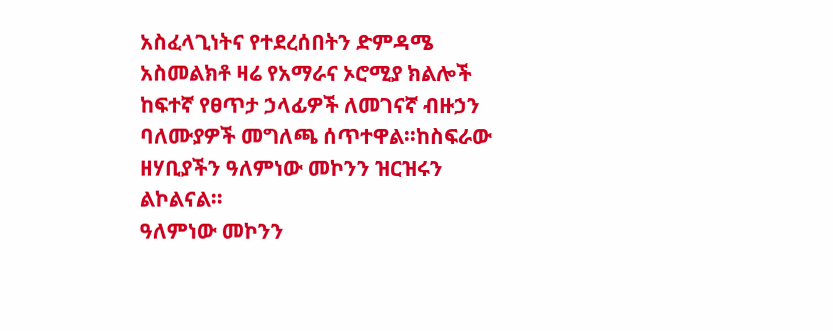አስፈላጊነትና የተደረሰበትን ድምዳሜ አስመልክቶ ዛሬ የአማራና ኦሮሚያ ክልሎች ከፍተኛ የፀጥታ ኃላፊዎች ለመገናኛ ብዙኃን ባለሙያዎች መግለጫ ሰጥተዋል፡፡ከስፍራው ዘሃቢያችን ዓለምነው መኮንን ዝርዝሩን ልኮልናል።
ዓለምነው መኮንን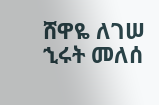ሸዋዬ ለገሠ
ኂሩት መለሰ